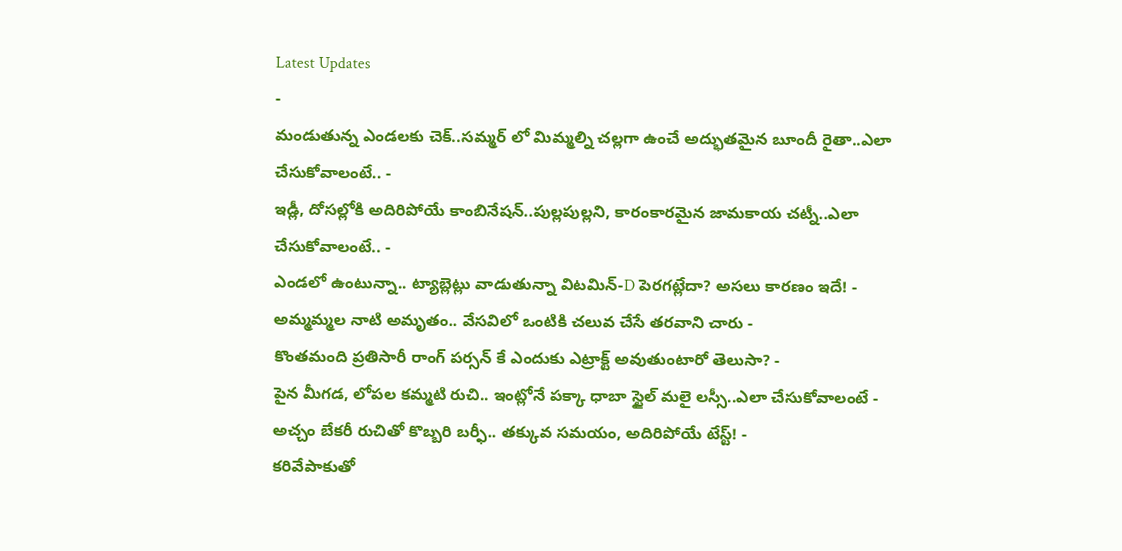Latest Updates
-
మండుతున్న ఎండలకు చెక్..సమ్మర్ లో మిమ్మల్ని చల్లగా ఉంచే అద్భుతమైన బూందీ రైతా..ఎలా చేసుకోవాలంటే.. -
ఇడ్లీ, దోసల్లోకి అదిరిపోయే కాంబినేషన్..పుల్లపుల్లని, కారంకారమైన జామకాయ చట్నీ..ఎలా చేసుకోవాలంటే.. -
ఎండలో ఉంటున్నా.. ట్యాబ్లెట్లు వాడుతున్నా విటమిన్-D పెరగట్లేదా? అసలు కారణం ఇదే! -
అమ్మమ్మల నాటి అమృతం.. వేసవిలో ఒంటికి చలువ చేసే తరవాని చారు -
కొంతమంది ప్రతిసారీ రాంగ్ పర్సన్ కే ఎందుకు ఎట్రాక్ట్ అవుతుంటారో తెలుసా? -
పైన మీగడ, లోపల కమ్మటి రుచి.. ఇంట్లోనే పక్కా ధాబా స్టైల్ మలై లస్సీ..ఎలా చేసుకోవాలంటే -
అచ్చం బేకరీ రుచితో కొబ్బరి బర్ఫీ.. తక్కువ సమయం, అదిరిపోయే టేస్ట్! -
కరివేపాకుతో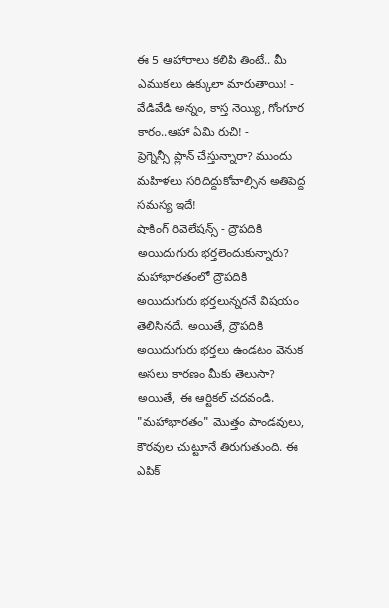ఈ 5 ఆహారాలు కలిపి తింటే.. మీ ఎముకలు ఉక్కులా మారుతాయి! -
వేడివేడి అన్నం, కాస్త నెయ్యి, గోంగూర కారం..ఆహా ఏమి రుచి! -
ప్రెగ్నెన్సీ ప్లాన్ చేస్తున్నారా? ముందు మహిళలు సరిదిద్దుకోవాల్సిన అతిపెద్ద సమస్య ఇదే!
షాకింగ్ రివెలేషన్స్ - ద్రౌపదికి అయిదుగురు భర్తలెందుకున్నారు?
మహాభారతంలో ద్రౌపదికి అయిదుగురు భర్తలున్నరనే విషయం తెలిసినదే. అయితే, ద్రౌపదికి అయిదుగురు భర్తలు ఉండటం వెనుక అసలు కారణం మీకు తెలుసా? అయితే, ఈ ఆర్టికల్ చదవండి.
"మహాభారతం" మొత్తం పాండవులు, కౌరవుల చుట్టూనే తిరుగుతుంది. ఈ ఎపిక్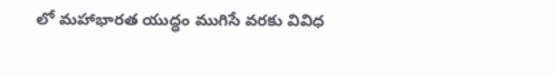లో మహాభారత యుద్ధం ముగిసే వరకు వివిధ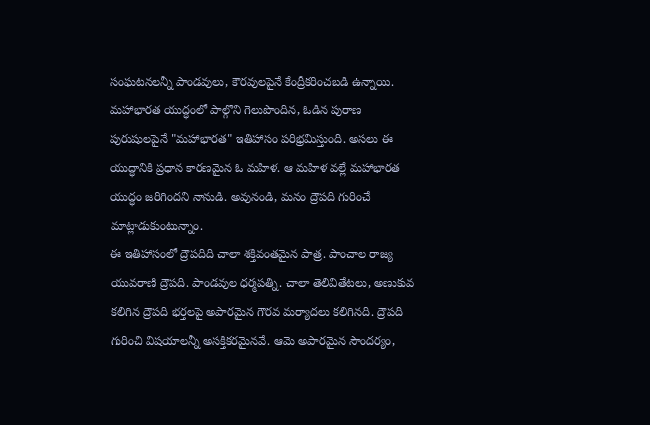సంఘటనలన్నీ పాండవులు, కౌరవులపైనే కేంద్రీకరించబడి ఉన్నాయి. మహాభారత యుద్ధంలో పాల్గొని గెలుపొందిన, ఓడిన పురాణ పురుషులపైనే "మహాభారత" ఇతిహాసం పరిభ్రమిస్తుంది. అసలు ఈ యుద్ధానికి ప్రధాన కారణమైన ఓ మహిళ. ఆ మహిళ వల్లే మహాభారత యుద్ధం జరిగిందని నానుడి. అవునండి, మనం ద్రౌపది గురించే మాట్లాడుకుంటున్నాం.
ఈ ఇతిహాసంలో ద్రౌపదిది చాలా శక్తివంతమైన పాత్ర. పాంచాల రాజ్య యువరాణి ద్రౌపది. పాండవుల ధర్మపత్ని. చాలా తెలివితేటలు, అణుకువ కలిగిన ద్రౌపది భర్తలపై అపారమైన గౌరవ మర్యాదలు కలిగినది. ద్రౌపది గురించి విషయాలన్నీ అసక్తికరమైనవే. ఆమె అపారమైన సౌందర్యం,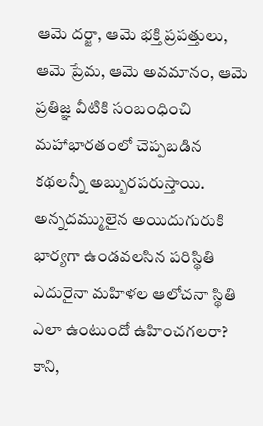ఆమె దర్జా, ఆమె భక్తి ప్రపత్తులు, ఆమె ప్రేమ, ఆమె అవమానం, ఆమె ప్రతిజ్ఞ వీటికి సంబంధించి మహాభారతంలో చెప్పబడిన కథలన్నీ అబ్బురపరుస్తాయి.
అన్నదమ్ములైన అయిదుగురుకి భార్యగా ఉండవలసిన పరిస్థితి ఎదురైనా మహిళల ఆలోచనా స్థితి ఎలా ఉంటుందో ఉహించగలరా? కాని,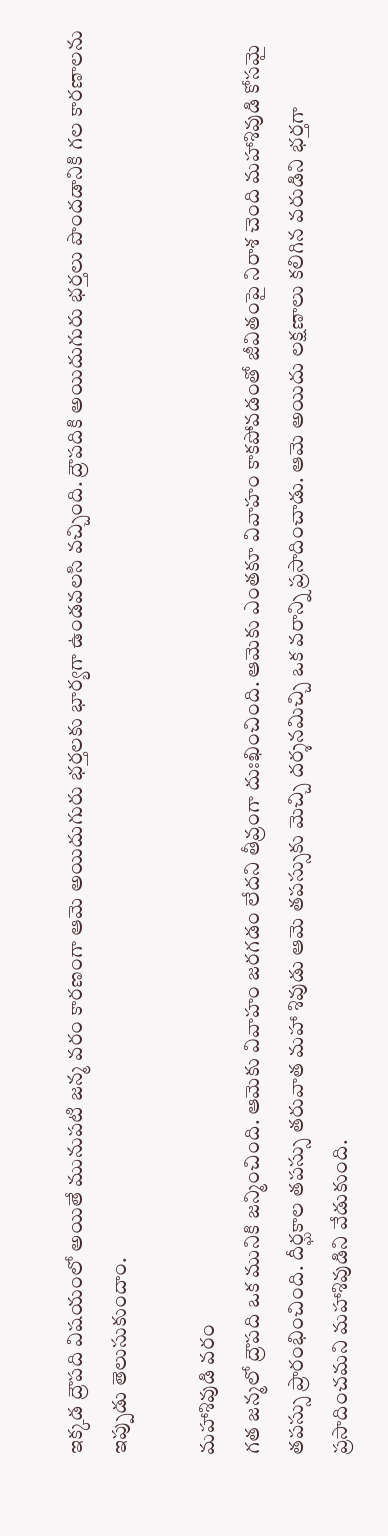ఇక్కడ ద్రౌపది విషయంలో అయితే మునుపటి జన్మ వరం కారణంగా ఆమె అయిదుగురు భర్తలకు భార్యగా ఉండవలసి వచ్చింది. ద్రౌపదికి అయిదుగురు భర్తలు పొందడానికి గల కారణాలను ఇప్పుడు తెలుసుకుందాం.

మహాశివుడి వరం
గత జన్మలో ద్రౌపది ఒక మునికి జన్మించింది. ఆమెకు వివాహం జరగడం లేదని తీవ్రంగా దుఃఖించింది. ఆమెకు ఎంతకూ వివాహం కాకపోవడంతో జీవితంపై నిరాశ చెంది మహాశివుడి కోసమై తపస్సు ప్రారంభించింది. దీర్ఘకాల తపస్సు తరువాత మహా శివుడు ఆమె తపస్సుకు మెచ్చి దర్శనమిచ్చి ఒక వరాన్ని ప్రసాదించాడు. ఆమె అయిదు లక్షణాలు కలిగిన వరుడిని భర్తగా ప్రసాదించమని మహాశివుడిని వేడుకుంది.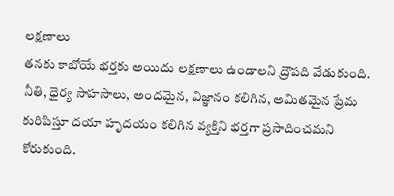లక్షణాలు
తనకు కాబోయే భర్తకు అయిదు లక్షణాలు ఉండాలని ద్రౌపది వేడుకుంది. నీతి, ధైర్య సాహసాలు, అందమైన, విజ్ఞానం కలిగిన, అమితమైన ప్రేమ కురిపిస్తూ దయా హృదయం కలిగిన వ్యక్తిని భర్తగా ప్రసాదించమని కోరుకుంది.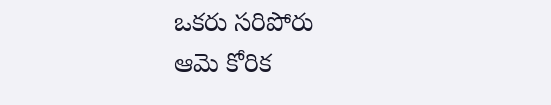ఒకరు సరిపోరు
ఆమె కోరిక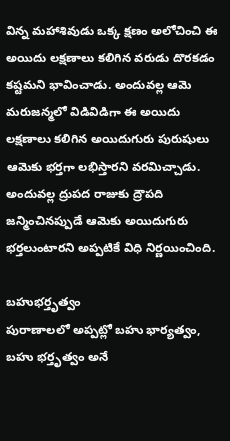విన్న మహాశివుడు ఒక్క క్షణం అలోచించి ఈ అయిదు లక్షణాలు కలిగిన వరుడు దొరకడం కష్టమని భావించాడు. అందువల్ల ఆమె మరుజన్మలో విడివిడిగా ఈ అయిదు లక్షణాలు కలిగిన అయిదుగురు పురుషులు ఆమెకు భర్తగా లభిస్తారని వరమిచ్చాడు. అందువల్ల ద్రుపద రాజుకు ద్రౌపది జన్మించినప్పుడే ఆమెకు అయిదుగురు భర్తలుంటారని అప్పటికే విధి నిర్ణయించింది.

బహుభర్తృత్వం
పురాణాలలో అప్పట్లో బహు భార్యత్వం, బహు భర్తృత్వం అనే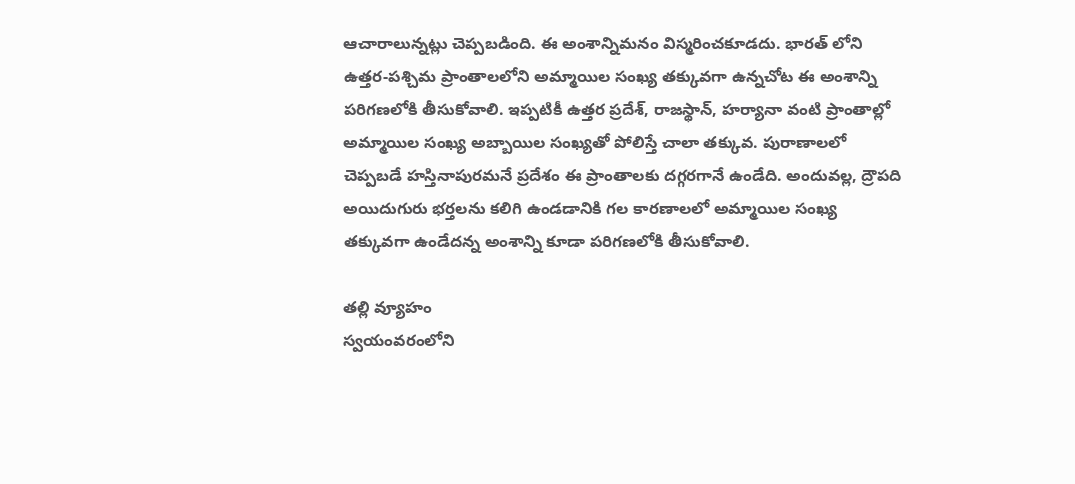ఆచారాలున్నట్లు చెప్పబడింది. ఈ అంశాన్నిమనం విస్మరించకూడదు. భారత్ లోని ఉత్తర-పశ్చిమ ప్రాంతాలలోని అమ్మాయిల సంఖ్య తక్కువగా ఉన్నచోట ఈ అంశాన్ని పరిగణలోకి తీసుకోవాలి. ఇప్పటికీ ఉత్తర ప్రదేశ్, రాజస్థాన్, హర్యానా వంటి ప్రాంతాల్లో అమ్మాయిల సంఖ్య అబ్బాయిల సంఖ్యతో పోలిస్తే చాలా తక్కువ. పురాణాలలో చెప్పబడే హస్తినాపురమనే ప్రదేశం ఈ ప్రాంతాలకు దగ్గరగానే ఉండేది. అందువల్ల, ద్రౌపది అయిదుగురు భర్తలను కలిగి ఉండడానికి గల కారణాలలో అమ్మాయిల సంఖ్య తక్కువగా ఉండేదన్న అంశాన్ని కూడా పరిగణలోకి తీసుకోవాలి.

తల్లి వ్యూహం
స్వయంవరంలోని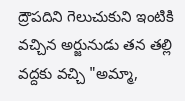ద్రౌపదిని గెలుచుకుని ఇంటికి వచ్చిన అర్జునుడు తన తల్లి వద్దకు వచ్చి "అమ్మా,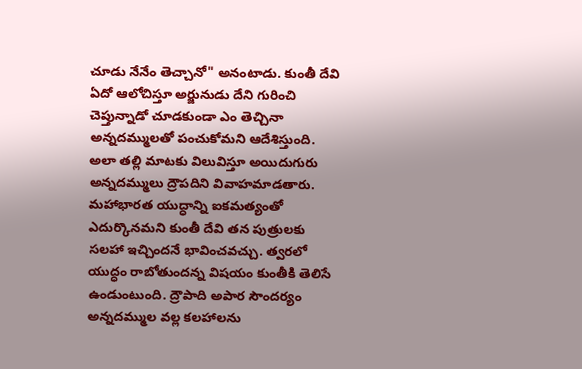చూడు నేనేం తెచ్చానో" అనంటాడు. కుంతీ దేవి ఏదో ఆలోచిస్తూ అర్జునుడు దేని గురించి చెప్తున్నాడో చూడకుండా ఎం తెచ్చినా అన్నదమ్ములతో పంచుకోమని ఆదేశిస్తుంది. అలా తల్లి మాటకు విలువిస్తూ అయిదుగురు అన్నదమ్ములు ద్రౌపదిని వివాహమాడతారు. మహాభారత యుద్ధాన్ని ఐకమత్యంతో ఎదుర్కొనమని కుంతీ దేవి తన పుత్రులకు సలహా ఇచ్చిందనే భావించవచ్చు. త్వరలో యుద్ధం రాబోతుందన్న విషయం కుంతీకి తెలిసే ఉండుంటుంది. ద్రౌపాది అపార సౌందర్యం అన్నదమ్ముల వల్ల కలహాలను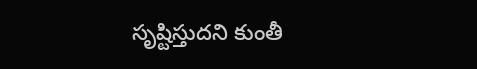సృష్టిస్తుదని కుంతీ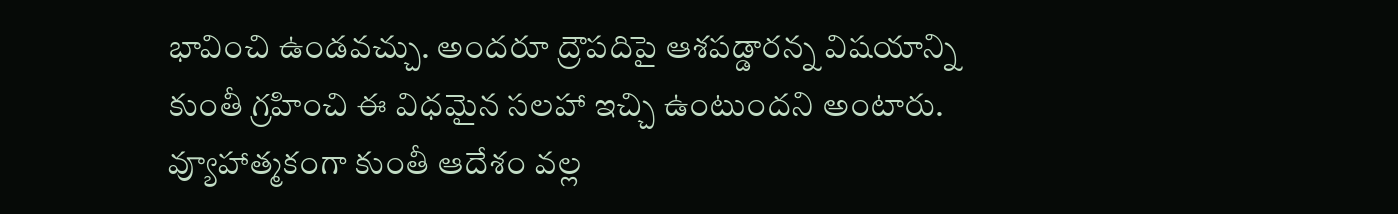భావించి ఉండవచ్చు. అందరూ ద్రౌపదిపై ఆశపడ్డారన్న విషయాన్ని కుంతీ గ్రహించి ఈ విధమైన సలహా ఇచ్చి ఉంటుందని అంటారు. వ్యూహాత్మకంగా కుంతీ ఆదేశం వల్ల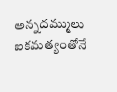అన్నదమ్ములు ఐకమత్యంతోనే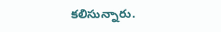కలిసున్నారు.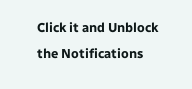Click it and Unblock the Notifications